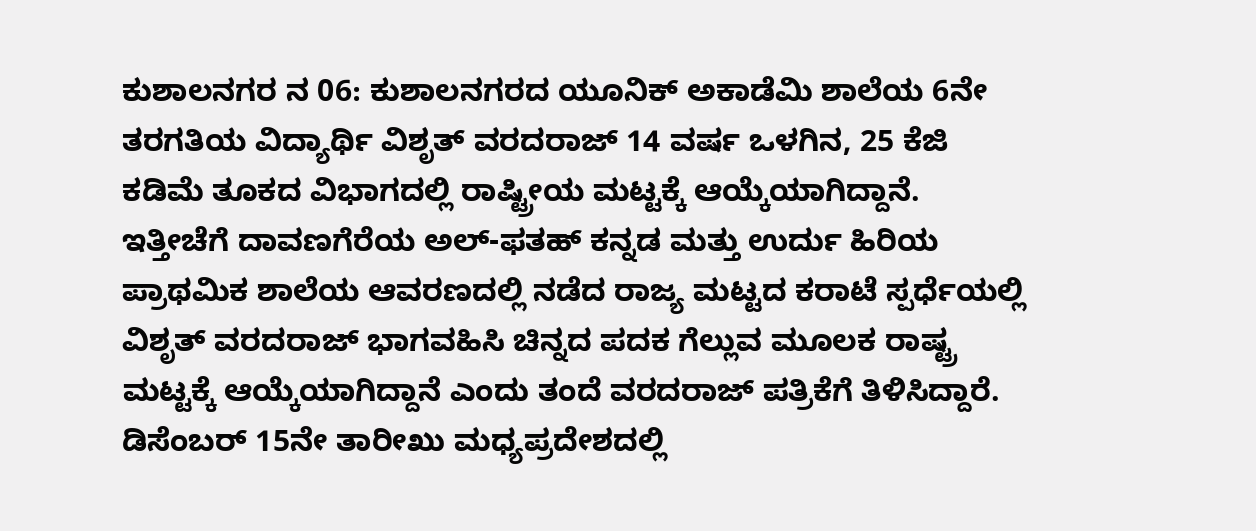ಕುಶಾಲನಗರ ನ 06: ಕುಶಾಲನಗರದ ಯೂನಿಕ್ ಅಕಾಡೆಮಿ ಶಾಲೆಯ 6ನೇ ತರಗತಿಯ ವಿದ್ಯಾರ್ಥಿ ವಿಶೃತ್ ವರದರಾಜ್ 14 ವರ್ಷ ಒಳಗಿನ, 25 ಕೆಜಿ ಕಡಿಮೆ ತೂಕದ ವಿಭಾಗದಲ್ಲಿ ರಾಷ್ಟ್ರೀಯ ಮಟ್ಟಕ್ಕೆ ಆಯ್ಕೆಯಾಗಿದ್ದಾನೆ.
ಇತ್ತೀಚೆಗೆ ದಾವಣಗೆರೆಯ ಅಲ್-ಫತಹ್ ಕನ್ನಡ ಮತ್ತು ಉರ್ದು ಹಿರಿಯ ಪ್ರಾಥಮಿಕ ಶಾಲೆಯ ಆವರಣದಲ್ಲಿ ನಡೆದ ರಾಜ್ಯ ಮಟ್ಟದ ಕರಾಟೆ ಸ್ಪರ್ಧೆಯಲ್ಲಿ ವಿಶೃತ್ ವರದರಾಜ್ ಭಾಗವಹಿಸಿ ಚಿನ್ನದ ಪದಕ ಗೆಲ್ಲುವ ಮೂಲಕ ರಾಷ್ಟ್ರ ಮಟ್ಟಕ್ಕೆ ಆಯ್ಕೆಯಾಗಿದ್ದಾನೆ ಎಂದು ತಂದೆ ವರದರಾಜ್ ಪತ್ರಿಕೆಗೆ ತಿಳಿಸಿದ್ದಾರೆ. ಡಿಸೆಂಬರ್ 15ನೇ ತಾರೀಖು ಮಧ್ಯಪ್ರದೇಶದಲ್ಲಿ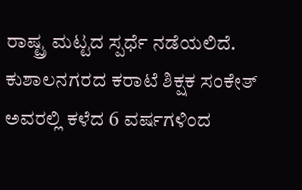ರಾಷ್ಟ್ರ ಮಟ್ಟದ ಸ್ಪರ್ಧೆ ನಡೆಯಲಿದೆ.
ಕುಶಾಲನಗರದ ಕರಾಟೆ ಶಿಕ್ಷಕ ಸಂಕೇತ್ ಅವರಲ್ಲಿ ಕಳೆದ 6 ವರ್ಷಗಳಿಂದ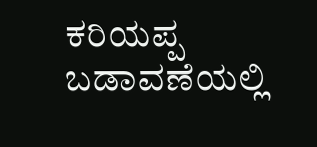ಕರಿಯಪ್ಪ ಬಡಾವಣೆಯಲ್ಲಿ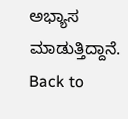ಅಭ್ಯಾಸ ಮಾಡುತ್ತಿದ್ದಾನೆ.
Back to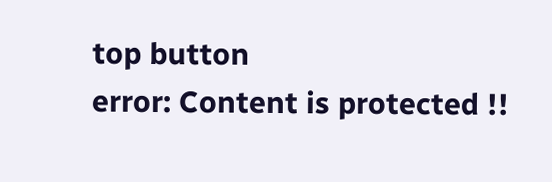top button
error: Content is protected !!